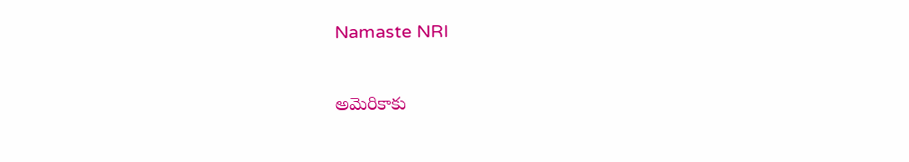Namaste NRI

అమెరికాకు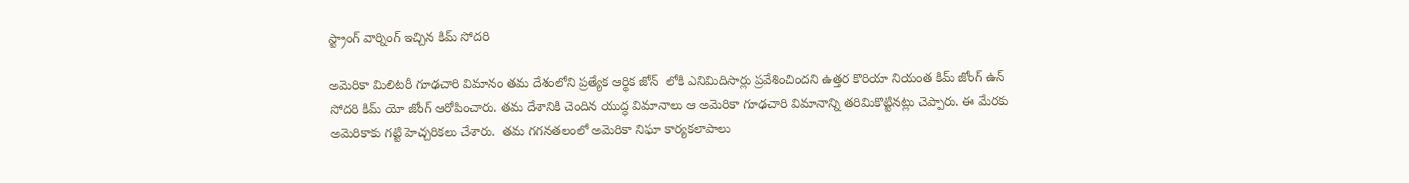స్ట్రాంగ్ వార్నింగ్ ఇచ్చిన కిమ్ సోదరి

అమెరికా మిలిటరీ గూఢచారి విమానం తమ దేశంలోని ప్రత్యేక ఆర్థిక జోన్  లోకి ఎనిమిదిసార్లు ప్రవేశించిందని ఉత్తర కొరియా నియంత కిమ్ జోంగ్ ఉన్  సోదరి కిమ్ యో జోంగ్ ఆరోపించారు. తమ దేశానికి చెందిన యుద్ధ విమానాలు ఆ అమెరికా గూఢచారి విమానాన్ని తరిమికొట్టినట్లు చెప్పారు. ఈ మేరకు అమెరికాకు గట్టి హెచ్చరికలు చేశారు.  తమ గగనతలంలో అమెరికా నిఘా కార్యకలాపాలు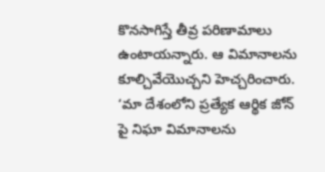కొనసాగిస్తే తీవ్ర పరిణామాలు ఉంటాయన్నారు. ఆ విమానాలను కూల్చివేయొచ్చని హెచ్చరించారు. ‘మా దేశంలోని ప్రత్యేక ఆర్థిక జోన్ పై నిఘా విమానాలను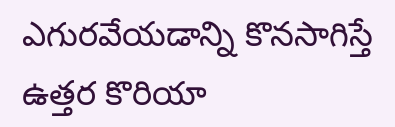ఎగురవేయడాన్ని కొనసాగిస్తే ఉత్తర కొరియా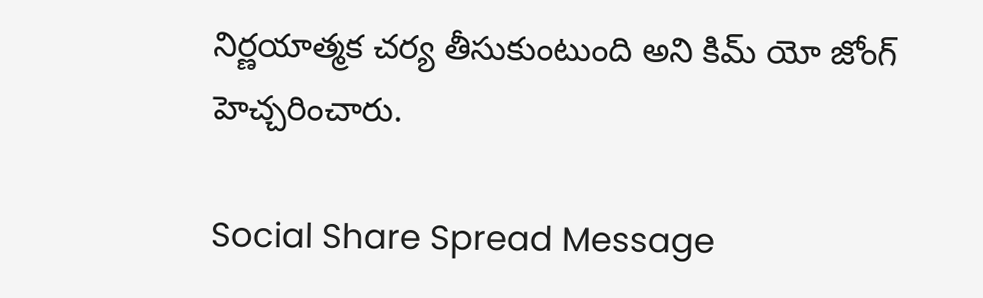నిర్ణయాత్మక చర్య తీసుకుంటుంది అని కిమ్ యో జోంగ్ హెచ్చరించారు.

Social Share Spread Message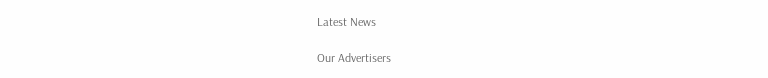Latest News

Our Advertisers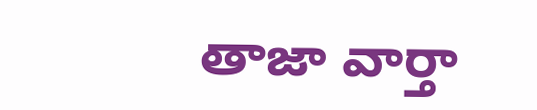తాజా వార్తా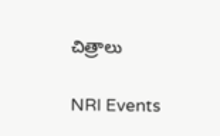చిత్రాలు

NRI Events